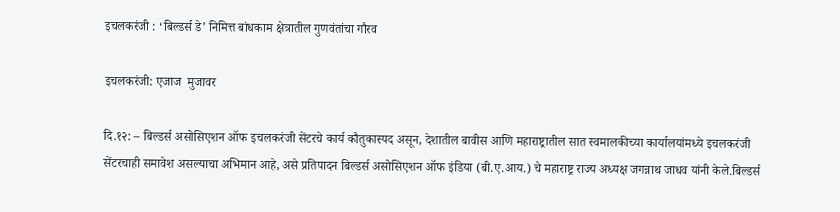इचलकरंजी : ‘बिल्डर्स डे’ निमित्त बांधकाम क्षेत्रातील गुणवंतांचा गौरव

इचलकरंजी: एजाज  मुजावर

दि.१२: – बिल्डर्स असोसिएशन ऑफ इचलकरंजी सेंटरचे कार्य कौतुकास्पद असून, देशातील बावीस आणि महाराष्ट्रातील सात स्वमालकीच्या कार्यालयांमध्ये इचलकरंजी सेंटरचाही समावेश असल्याचा अभिमान आहे, असे प्रतिपादन बिल्डर्स असोसिएशन ऑफ इंडिया (बी.ए.आय.) चे महाराष्ट्र राज्य अध्यक्ष जगन्नाथ जाधव यांनी केले.बिल्डर्स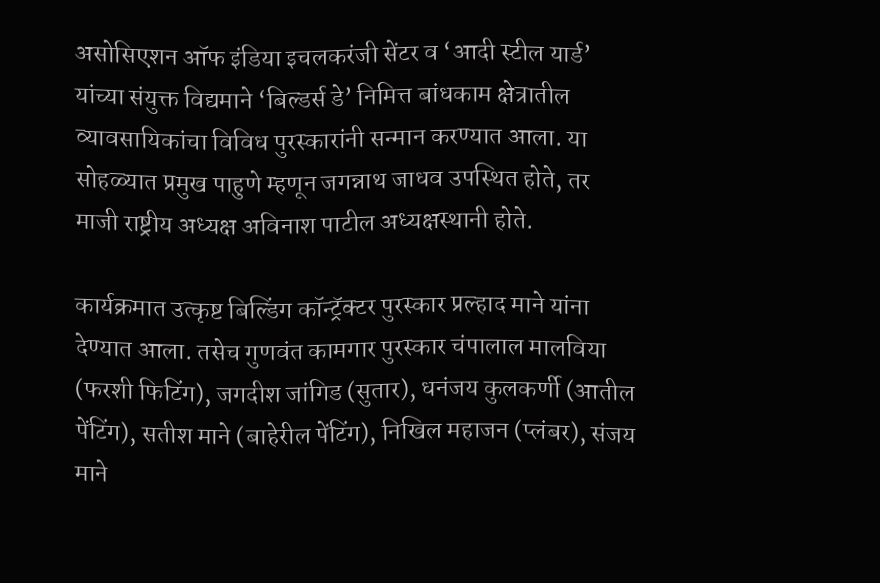असोसिएशन ऑफ इंडिया इचलकरंजी सेंटर व ‘आदी स्टील यार्ड’ यांच्या संयुक्त विद्यमाने ‘बिल्डर्स डे’ निमित्त बांधकाम क्षेत्रातील व्यावसायिकांचा विविध पुरस्कारांनी सन्मान करण्यात आला. या सोहळ्यात प्रमुख पाहुणे म्हणून जगन्नाथ जाधव उपस्थित होते, तर माजी राष्ट्रीय अध्यक्ष अविनाश पाटील अध्यक्षस्थानी होते.

कार्यक्रमात उत्कृष्ट बिल्डिंग कॉन्ट्रॅक्टर पुरस्कार प्रल्हाद माने यांना देण्यात आला. तसेच गुणवंत कामगार पुरस्कार चंपालाल मालविया (फरशी फिटिंग), जगदीश जांगिड (सुतार), धनंजय कुलकर्णी (आतील पेंटिंग), सतीश माने (बाहेरील पेंटिंग), निखिल महाजन (प्लंबर), संजय माने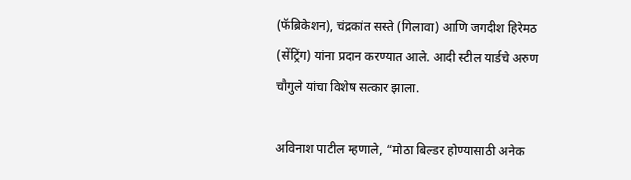(फॅब्रिकेशन), चंद्रकांत सस्ते (गिलावा) आणि जगदीश हिरेमठ (सेंट्रिंग) यांना प्रदान करण्यात आले. आदी स्टील यार्डचे अरुण चौगुले यांचा विशेष सत्कार झाला.

अविनाश पाटील म्हणाले, “मोठा बिल्डर होण्यासाठी अनेक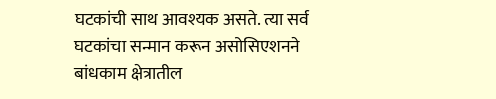घटकांची साथ आवश्यक असते. त्या सर्व घटकांचा सन्मान करून असोसिएशनने बांधकाम क्षेत्रातील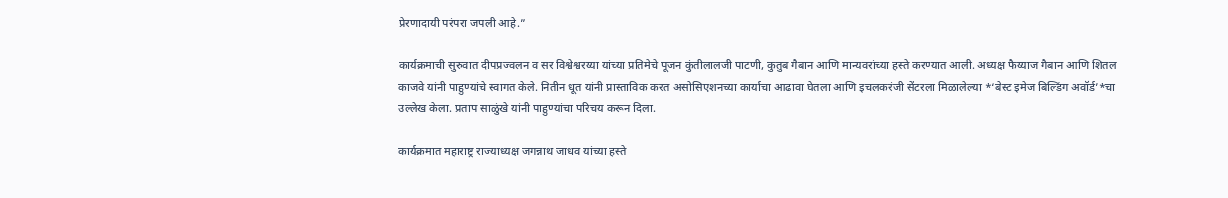प्रेरणादायी परंपरा जपली आहे.”

कार्यक्रमाची सुरुवात दीपप्रज्वलन व सर विश्वेश्वरय्या यांच्या प्रतिमेचे पूजन कुंतीलालजी पाटणी, कुतुब गैबान आणि मान्यवरांच्या हस्ते करण्यात आली. अध्यक्ष फैय्याज गैबान आणि शितल काजवे यांनी पाहुण्यांचे स्वागत केले. नितीन धूत यांनी प्रास्ताविक करत असोसिएशनच्या कार्याचा आढावा घेतला आणि इचलकरंजी सेंटरला मिळालेल्या *‘बेस्ट इमेज बिल्डिंग अवॉर्ड’*चा उल्लेख केला. प्रताप साळुंखे यांनी पाहुण्यांचा परिचय करून दिला.

कार्यक्रमात महाराष्ट्र राज्याध्यक्ष जगन्नाथ जाधव यांच्या हस्ते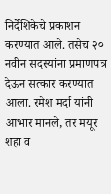निर्देशिकेचे प्रकाशन करण्यात आले. तसेच २० नवीन सदस्यांना प्रमाणपत्र देऊन सत्कार करण्यात आला. रमेश मर्दा यांनी आभार मानले, तर मयूर शहा व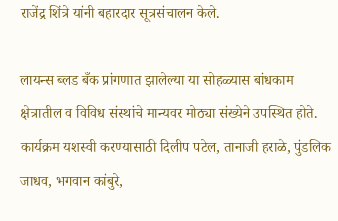राजेंद्र शिंत्रे यांनी बहारदार सूत्रसंचालन केले.

लायन्स ब्लड बँक प्रांगणात झालेल्या या सोहळ्यास बांधकाम क्षेत्रातील व विविध संस्थांचे मान्यवर मोठ्या संख्येने उपस्थित होते. कार्यक्रम यशस्वी करण्यासाठी दिलीप पटेल, तानाजी हराळे, पुंडलिक जाधव, भगवान कांबुरे,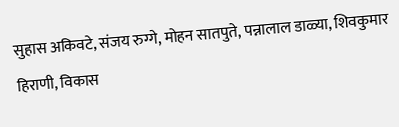सुहास अकिवटे, संजय रुग्गे, मोहन सातपुते, पन्नालाल डाळ्या, शिवकुमार हिराणी, विकास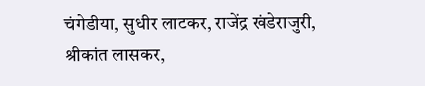चंगेडीया, सुधीर लाटकर, राजेंद्र खंडेराजुरी, श्रीकांत लासकर,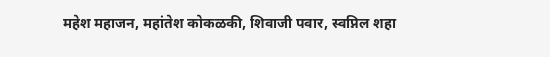महेश महाजन, महांतेश कोकळकी, शिवाजी पवार, स्वप्निल शहा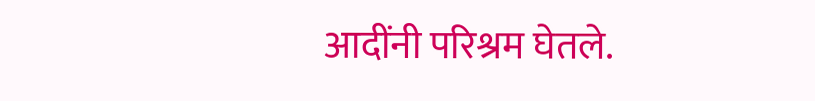आदींनी परिश्रम घेतले.